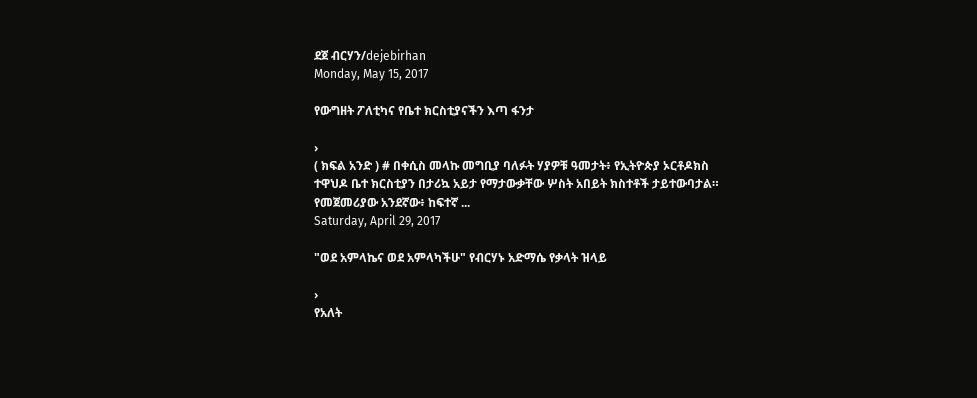ደጀ ብርሃን/dejebirhan
Monday, May 15, 2017

የውግዘት ፖለቲካና የቤተ ክርስቲያናችን እጣ ፋንታ

›
( ክፍል አንድ ) # በቀሲስ መላኩ መግቢያ ባለፉት ሃያዎቹ ዓመታት፥ የኢትዮጵያ ኦርቶዶክስ ተዋህዶ ቤተ ክርስቲያን በታሪኳ አይታ የማታውቃቸው ሦስት አበይት ክስተቶች ታይተውባታል። የመጀመሪያው አንደኛው፥ ከፍተኛ ...
Saturday, April 29, 2017

"ወደ አምላኬና ወደ አምላካችሁ" የብርሃኑ አድማሴ የቃላት ዝላይ

›
የአለት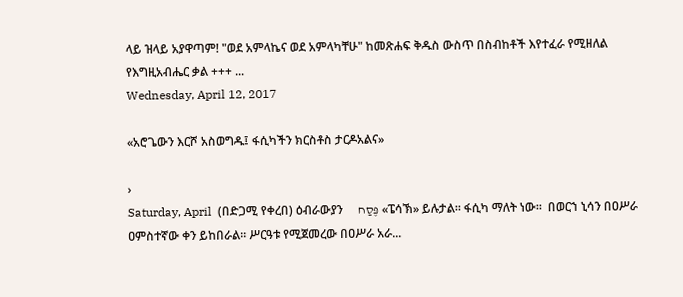ላይ ዝላይ አያዋጣም! "ወደ አምላኬና ወደ አምላካቸሁ" ከመጽሐፍ ቅዱስ ውስጥ በስብከቶች እየተፈራ የሚዘለል የእግዚአብሔር ቃል +++ ...
Wednesday, April 12, 2017

«አሮጌውን እርሾ አስወግዱ፤ ፋሲካችን ክርስቶስ ታርዶአልና»

›
Saturday, April  (በድጋሚ የቀረበ) ዕብራውያን     פֶּסַח «ፔሳኽ» ይሉታል። ፋሲካ ማለት ነው።  በወርኀ ኒሳን በዐሥራ ዐምስተኛው ቀን ይከበራል። ሥርዓቱ የሚጀመረው በዐሥራ አራ...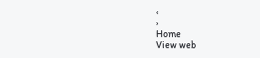‹
›
Home
View web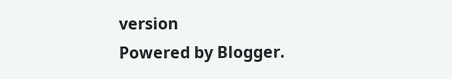version
Powered by Blogger.